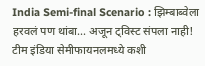India Semi-final Scenario : झिम्बाब्वेला हरवलं पण थांबा... अजून ट्विस्ट संपला नाही! टीम इंडिया सेमीफायनलमध्ये कशी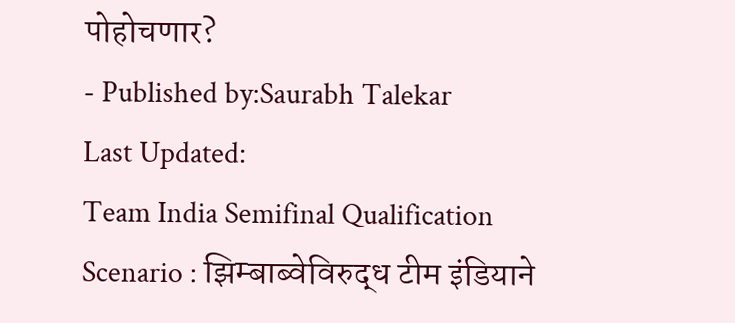पोहोचणार?
- Published by:Saurabh Talekar
Last Updated:
Team India Semifinal Qualification Scenario : झिम्बाब्वेविरुद्ध टीम इंडियाने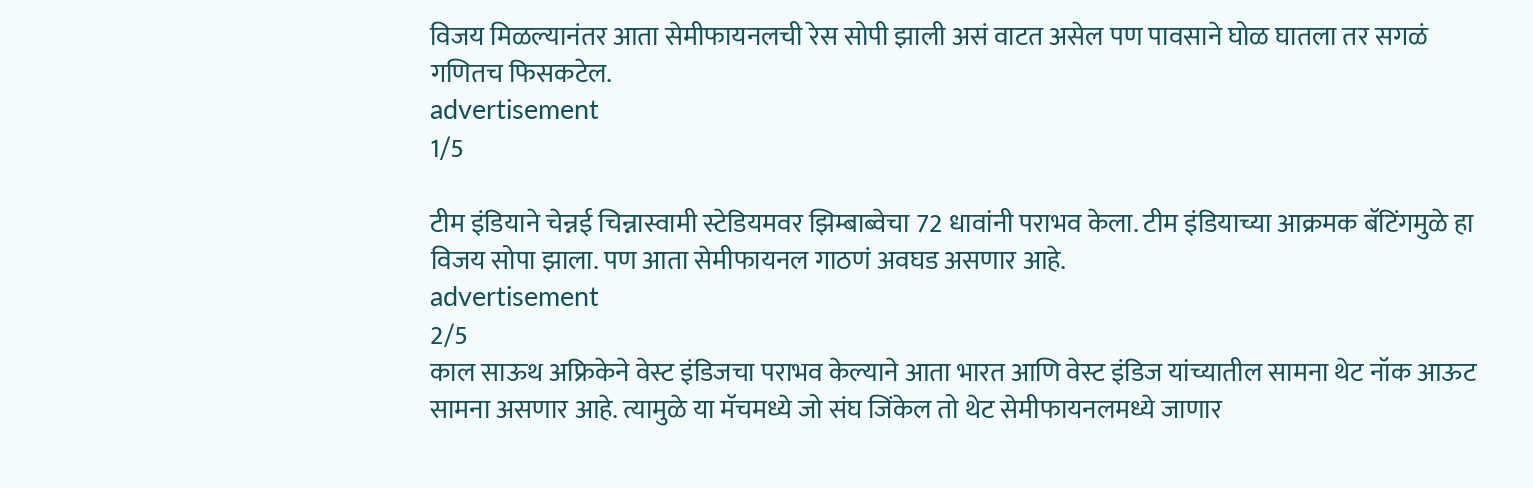विजय मिळल्यानंतर आता सेमीफायनलची रेस सोपी झाली असं वाटत असेल पण पावसाने घोळ घातला तर सगळं गणितच फिसकटेल.
advertisement
1/5

टीम इंडियाने चेन्नई चिन्नास्वामी स्टेडियमवर झिम्बाब्वेचा 72 धावांनी पराभव केला. टीम इंडियाच्या आक्रमक बॅटिंगमुळे हा विजय सोपा झाला. पण आता सेमीफायनल गाठणं अवघड असणार आहे.
advertisement
2/5
काल साऊथ अफ्रिकेने वेस्ट इंडिजचा पराभव केल्याने आता भारत आणि वेस्ट इंडिज यांच्यातील सामना थेट नॉक आऊट सामना असणार आहे. त्यामुळे या मॅचमध्ये जो संघ जिंकेल तो थेट सेमीफायनलमध्ये जाणार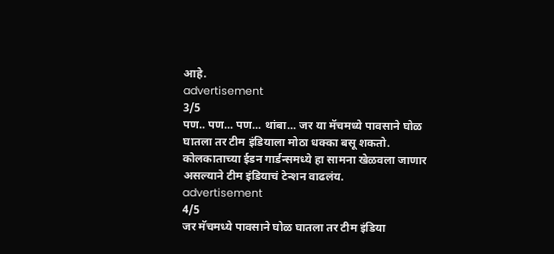आहे.
advertisement
3/5
पण.. पण... पण... थांबा... जर या मॅचमध्ये पावसाने घोळ घातला तर टीम इंडियाला मोठा धक्का बसू शकतो. कोलकाताच्या ईडन गार्डन्समध्ये हा सामना खेळवला जाणार असल्याने टीम इंडियाचं टेन्शन वाढलंय.
advertisement
4/5
जर मॅचमध्ये पावसाने घोळ घातला तर टीम इंडिया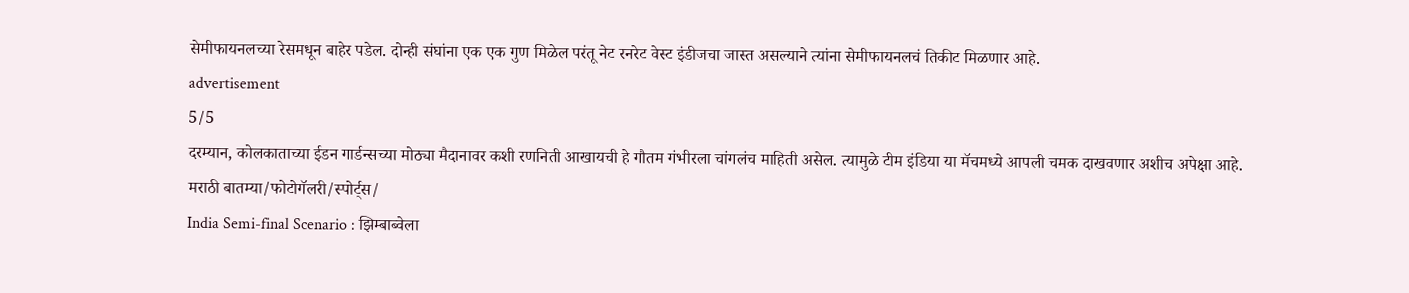सेमीफायनलच्या रेसमधून बाहेर पडेल. दोन्ही संघांना एक एक गुण मिळेल परंतू नेट रनरेट वेस्ट इंडीजचा जास्त असल्याने त्यांना सेमीफायनलचं तिकीट मिळणार आहे.
advertisement
5/5
दरम्यान, कोलकाताच्या ईडन गार्डन्सच्या मोठ्या मैदानावर कशी रणनिती आखायची हे गौतम गंभीरला चांगलंच माहिती असेल. त्यामुळे टीम इंडिया या मॅचमध्ये आपली चमक दाखवणार अशीच अपेक्षा आहे.
मराठी बातम्या/फोटोगॅलरी/स्पोर्ट्स/
India Semi-final Scenario : झिम्बाब्वेला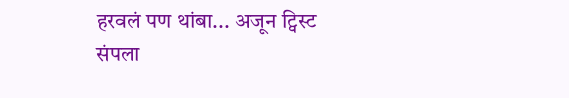हरवलं पण थांबा... अजून ट्विस्ट संपला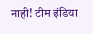नाही! टीम इंडिया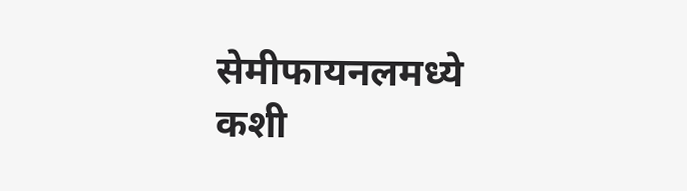सेमीफायनलमध्ये कशी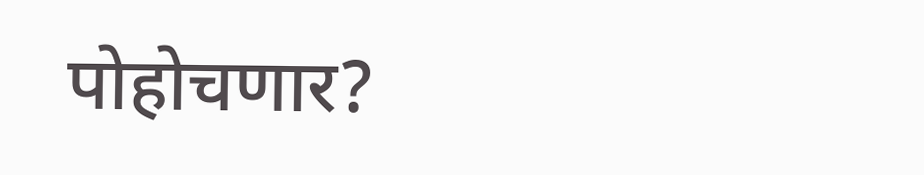पोहोचणार?